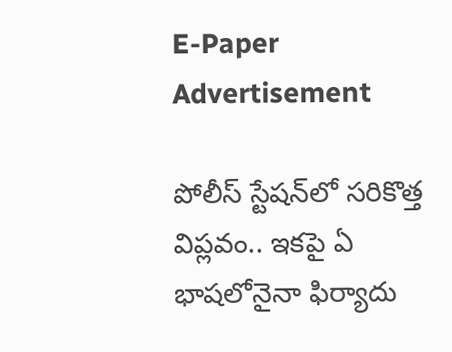E-Paper
Advertisement

పోలీస్ స్టేషన్‌లో సరికొత్త విప్లవం.. ఇకపై ఏ భాషలోనైనా ఫిర్యాదు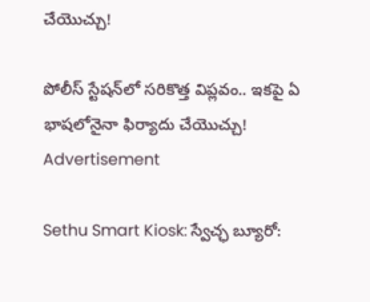చేయొచ్చు!

పోలీస్ స్టేషన్‌లో సరికొత్త విప్లవం.. ఇకపై ఏ భాషలోనైనా ఫిర్యాదు చేయొచ్చు!
Advertisement

Sethu Smart Kiosk: స్వేచ్ఛ బ్యూరో: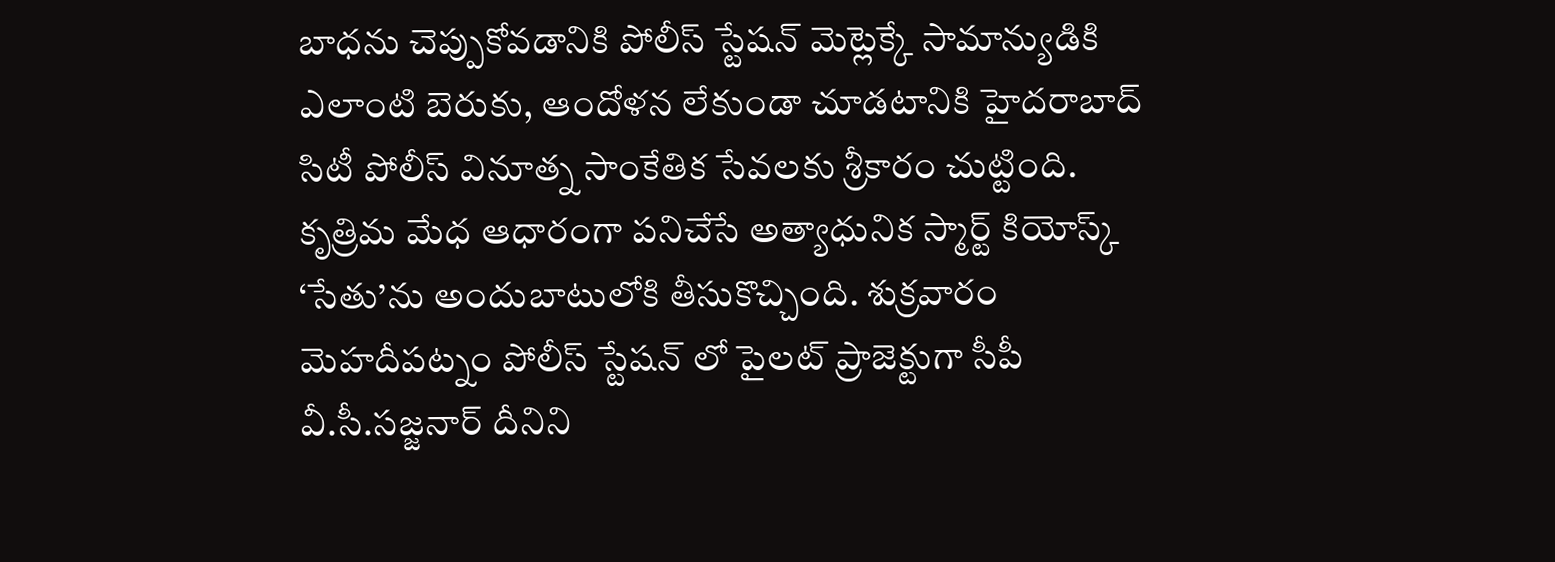బాధను చెప్పుకోవడానికి పోలీస్ స్టేషన్‌ మెట్లెక్కే సామాన్యుడికి ఎలాంటి బెరుకు, ఆందోళన లేకుండా చూడటానికి హైదరాబాద్‌ సిటీ పోలీస్ వినూత్న సాంకేతిక సేవలకు శ్రీకారం చుట్టింది. కృత్రిమ మేధ ఆధారంగా పనిచేసే అత్యాధునిక స్మార్ట్ కియోస్క్‌ ‘సేతు’ను అందుబాటులోకి తీసుకొచ్చింది. శుక్రవారం మెహదీపట్నం పోలీస్ స్టేషన్‌ లో పైలట్ ప్రాజెక్టుగా సీపీ వీ.సీ.సజ్జనార్‌ దీనిని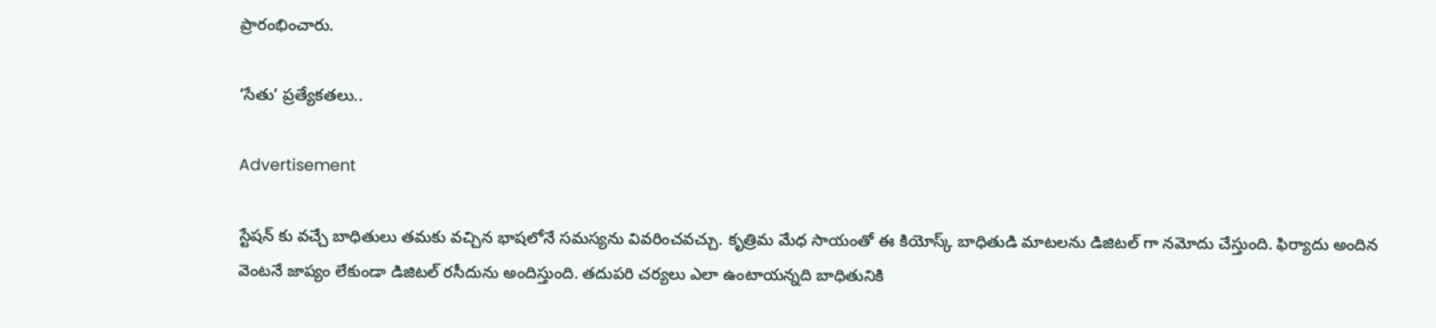ప్రారంభించారు.

‘సేతు’ ప్రత్యేకతలు..

Advertisement

స్టేషన్ కు వచ్చే బాధితులు తమకు వచ్చిన భాషలోనే సమస్యను వివరించవచ్చు. కృత్రిమ మేధ సాయంతో ఈ కియోస్క్ బాధితుడి మాటలను డిజిటల్‌ గా నమోదు చేస్తుంది. ఫిర్యాదు అందిన వెంటనే జాప్యం లేకుండా డిజిటల్ రసీదును అందిస్తుంది. తదుపరి చర్యలు ఎలా ఉంటాయన్నది బాధితునికి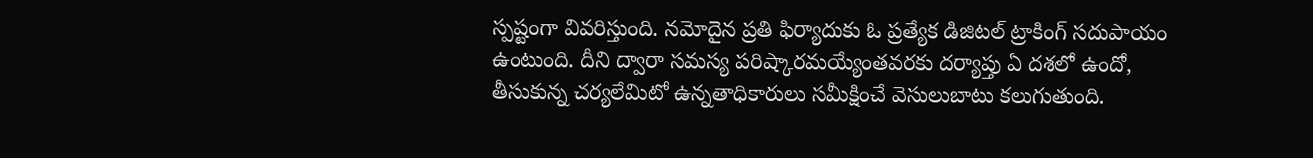స్పష్టంగా వివరిస్తుంది. నమోదైన ప్రతి ఫిర్యాదుకు ఓ ప్రత్యేక డిజిటల్ ట్రాకింగ్ సదుపాయం ఉంటుంది. దీని ద్వారా సమస్య పరిష్కారమయ్యేంతవరకు దర్యాప్తు ఏ దశలో ఉందో, తీసుకున్న చర్యలేమిటో ఉన్నతాధికారులు సమీక్షించే వెసులుబాటు కలుగుతుంది.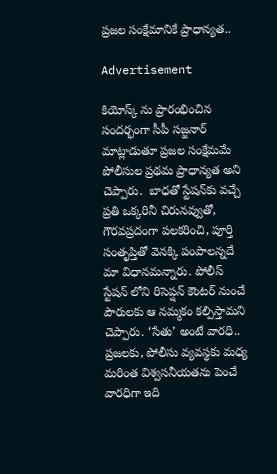ప్రజల సంక్షేమానికే ప్రాధాన్యత..

Advertisement

కియోస్క్ ను ప్రారంభించిన సందర్భంగా సీపీ సజ్జనార్ మాట్లాడుతూ ప్రజల సంక్షేమమే పోలీసుల ప్రథమ ప్రాధాన్యత అని చెప్పారు.  బాధతో స్టేషన్‌కు వచ్చే ప్రతి ఒక్కరినీ చిరునవ్వుతో, గౌరవప్రదంగా పలకరించి, పూర్తి సంతృప్తితో వెనక్కి పంపాలన్నదే మా విధానమన్నారు. పోలీస్ స్టేషన్‌ లోని రిసెప్షన్ కౌంటర్ నుంచే పౌరులకు ఆ నమ్మకం కల్పిస్తామని చెప్పారు. ‘సేతు’ అంటే వారధి.. ప్రజలకు, పోలీసు వ్యవస్థకు మధ్య మరింత విశ్వసనీయతను పెంచే వారధిగా ఇది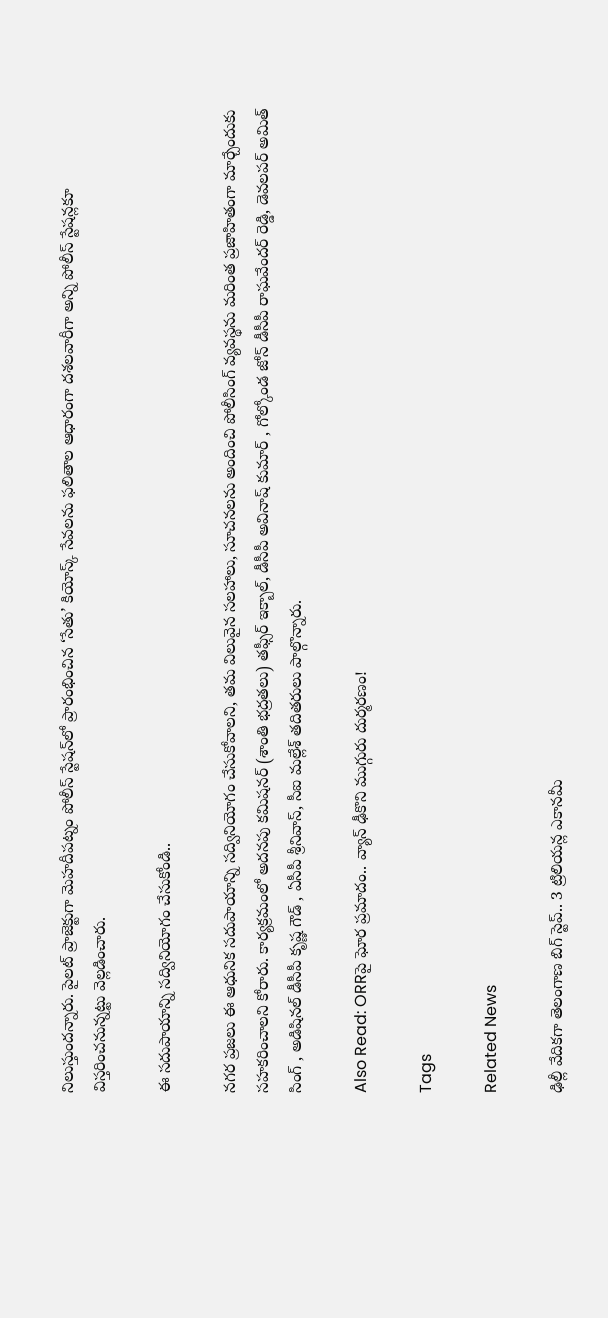నిలుస్తుందన్నారు. పైలట్ ప్రాజెక్టుగా మెహదీపట్నం పోలీస్ స్టేషన్‌లో ప్రారంభించిన ‘సేతు’ కియోస్క్ సేవలను ఫలితాల ఆధారంగా దశలవారీగా అన్ని పోలీస్ స్టేషన్లకూ విస్తరించనున్నట్టు వెల్లడించారు.

ఈ సదుపాయాన్ని సద్వినియోగం చేసుకోండి..

నగర ప్రజలు ఈ ఆధునిక సదుపాయాన్ని సద్వినియోగం చేసుకోవాలని, తమ విలువైన సలహాలు, సూచనలను అందించి పోలీసింగ్ వ్యవస్థను మరింత ప్రజాహితంగా మార్చేందుకు సహకరించాలని కోరారు. కార్యక్రమంలో అదనపు కమిషనర్ (శాంతి భద్రతలు) తఫ్సీర్ ఇక్బాల్, డీసీపీ అవినాష్ కుమార్ , గోల్కోండ జోన్ డీసీపీ రాఘవేందర్ రెడ్డి, డెవలపర్ అమిత్ సింగ్ , అడిషినల్ డీసీపీ కృష్ణ గౌడ్ , ఏసీపీ శ్రీనివాస్, సీఐ మల్లేశ్ తదితరులు పాల్గొన్నారు.

Also Read: ORRపై ఘోర ప్రమాదం.. వ్యాన్ ఢీకొని ముగ్గురు దుర్మరణం!

Tags

Related News

ఢిల్లీ వేదికగా తెలంగాణ బిగ్ స్టెప్.. 3 ట్రిలియన్ల ఎకానమీ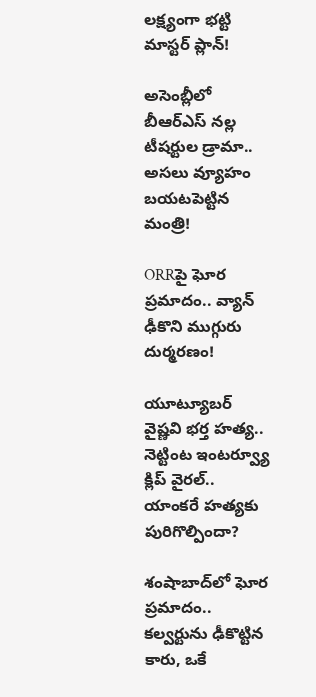లక్ష్యంగా భట్టి మాస్టర్ ప్లాన్!

అసెంబ్లీలో బీఆర్ఎస్ నల్ల టీషర్టుల డ్రామా.. అసలు వ్యూహం బయటపెట్టిన మంత్రి!

ORRపై ఘోర ప్రమాదం.. వ్యాన్ ఢీకొని ముగ్గురు దుర్మరణం!

యూట్యూబర్ వైష్ణవి భర్త హత్య.. నెట్టింట ఇంటర్వ్యూ క్లిప్ వైరల్.. యాంకరే హత్యకు పురిగొల్పిందా?

శంషాబాద్‌లో ఘోర ప్రమాదం.. కల్వర్టును ఢీకొట్టిన కారు, ఒకే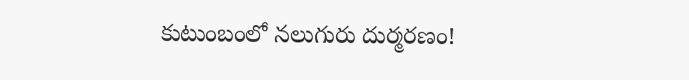కుటుంబంలో నలుగురు దుర్మరణం!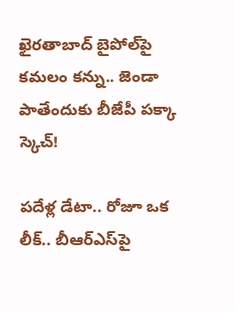ఖైరతాబాద్‌ బైపోల్‌పై కమలం కన్ను.. జెండా పాతేందుకు బీజేపీ పక్కా స్కెచ్!

పదేళ్ల డేటా.. రోజూ ఒక లీక్.. బీఆర్ఎస్‌పై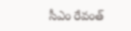సీఎం రేవంత్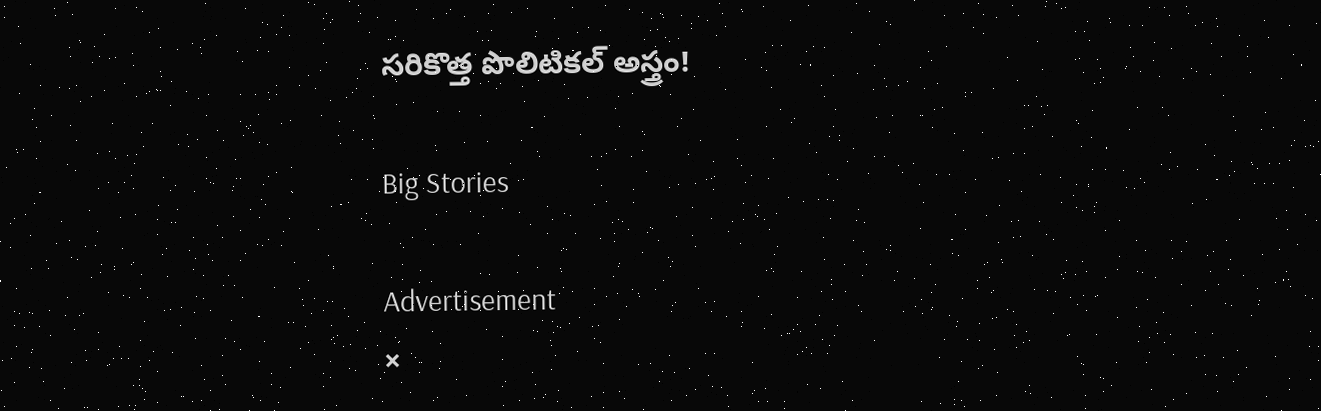సరికొత్త పొలిటికల్ అస్త్రం!

Big Stories

Advertisement
×